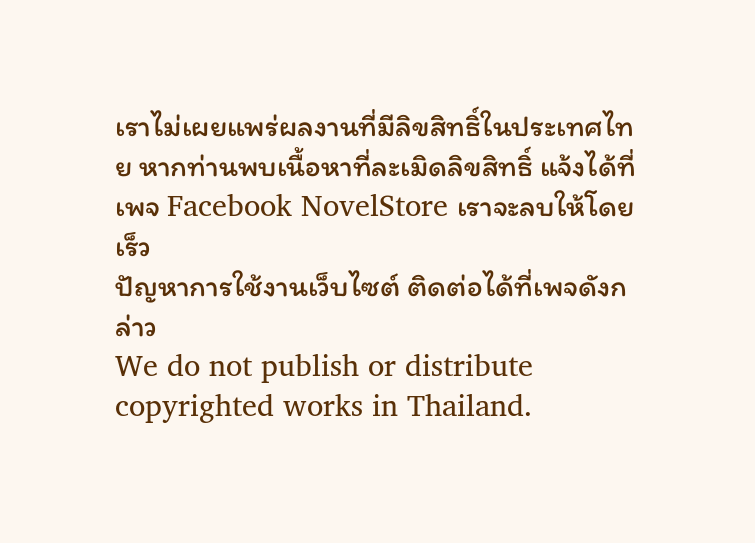เราไม่เผยแพร่ผลงานที่มีลิขสิทธิ์ในประเทศไทย หากท่านพบเนื้อหาที่ละเมิดลิขสิทธิ์ แจ้งได้ที่เพจ Facebook NovelStore เราจะลบให้โดยเร็ว
ปัญหาการใช้งานเว็บไซต์ ติดต่อได้ที่เพจดังกล่าว
We do not publish or distribute copyrighted works in Thailand.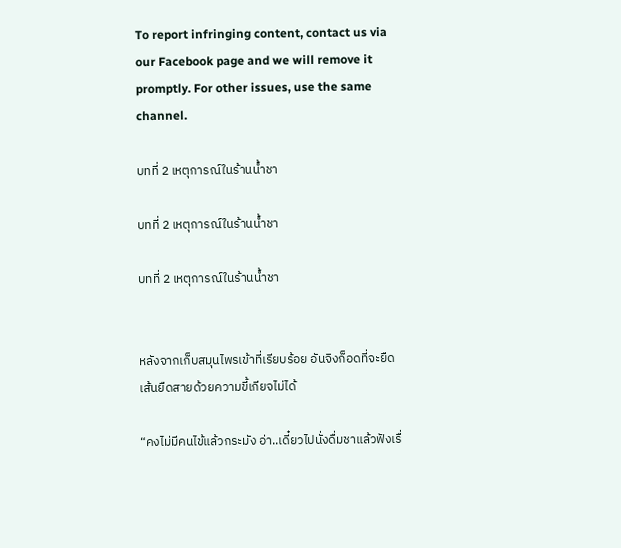To report infringing content, contact us via our Facebook page and we will remove it promptly. For other issues, use the same channel.

บทที่ 2 เหตุการณ์ในร้านน้ำชา

บทที่ 2 เหตุการณ์ในร้านน้ำชา

บทที่ 2 เหตุการณ์ในร้านน้ำชา


หลังจากเก็บสมุนไพรเข้าที่เรียบร้อย อันจิงก็อดที่จะยืดเส้นยืดสายด้วยความขี้เกียจไม่ได้

“คงไม่มีคนไข้แล้วกระมัง อ่า..เดี๋ยวไปนั่งดื่มชาแล้วฟังเรื่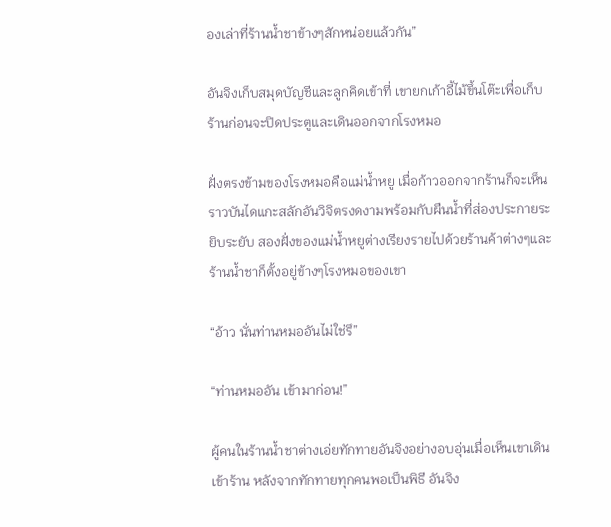องเล่าที่ร้านน้ำชาข้างๆสักหน่อยแล้วกัน”

อันจิงเก็บสมุดบัญชีและลูกคิดเข้าที่ เขายกเก้าอี้ไม้ขึ้นโต๊ะเพื่อเก็บร้านก่อนจะปิดประตูและเดินออกจากโรงหมอ

ฝั่งตรงข้ามของโรงหมอคือแม่น้ำหยู เมื่อก้าวออกจากร้านก็จะเห็นราวบันไดแกะสลักอันวิจิตรงดงามพร้อมกับผืนน้ำที่ส่องประกายระยิบระยับ สองฝั่งของแม่น้ำหยูต่างเรียงรายไปด้วยร้านค้าต่างๆและ ร้านน้ำชาก็ตั้งอยู่ข้างๆโรงหมอของเขา

“อ้าว นั่นท่านหมออันไม่ใช่รึ”

“ท่านหมออัน เข้ามาก่อน!”

ผู้คนในร้านน้ำชาต่างเอ่ยทักทายอันจิงอย่างอบอุ่นเมื่อเห็นเขาเดินเข้าร้าน หลังจากทักทายทุกคนพอเป็นพิธี อันจิง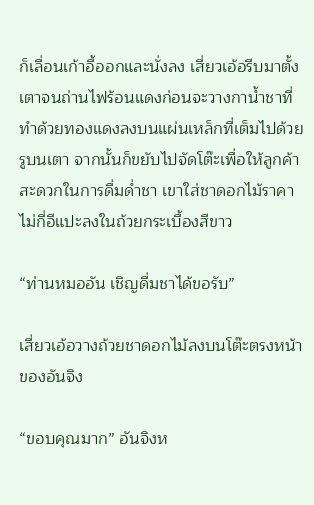ก็เลื่อนเก้าอี้ออกและนั่งลง เสี่ยวเอ้อรีบมาตั้งเตาจนถ่านไฟร้อนแดงก่อนจะวางกาน้ำชาที่ทำด้วยทองแดงลงบนแผ่นเหล็กที่เต็มไปด้วยรูบนเตา จากนั้นก็ขยับไปจัดโต๊ะเพื่อให้ลูกค้าสะดวกในการดื่มด่ำชา เขาใส่ชาดอกไม้ราคาไม่กี่อีแปะลงในถ้วยกระเบื้องสีขาว

“ท่านหมออัน เชิญดื่มชาได้ขอรับ”

เสี่ยวเอ้อวางถ้วยชาดอกไม้ลงบนโต๊ะตรงหน้าของอันจิง

“ขอบคุณมาก” อันจิงห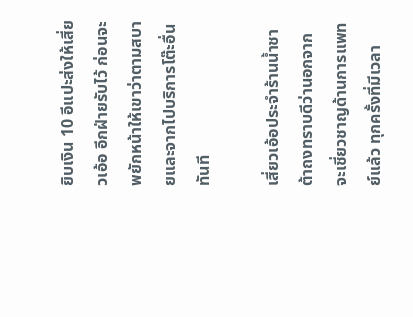ยิบเงิน 10 อีแปะส่งให้เสี่ยวเอ้อ อีกฝ่ายรับไว้ ก่อนจะพยักหน้าให้เขาว่าตามสบายและจากไปบริการโต๊ะอื่นทันที

เสี่ยวเอ้อประจำร้านน้ำชาต้าถงทราบดีว่านอกจากจะเชี่ยวชาญด้านการแพทย์แล้ว ทุกครั้งที่มีเวลา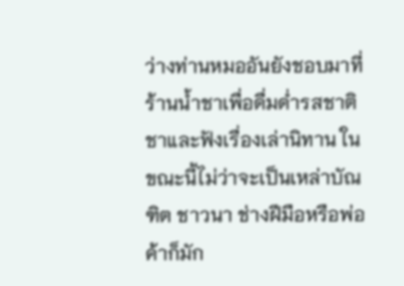ว่างท่านหมออันยังชอบมาที่ร้านน้ำชาเพื่อดื่มด่ำรสชาติชาและฟังเรื่องเล่านิทาน ในขณะนี้ไม่ว่าจะเป็นเหล่าบัณฑิต ชาวนา ช่างฝีมือหรือพ่อค้าก็มัก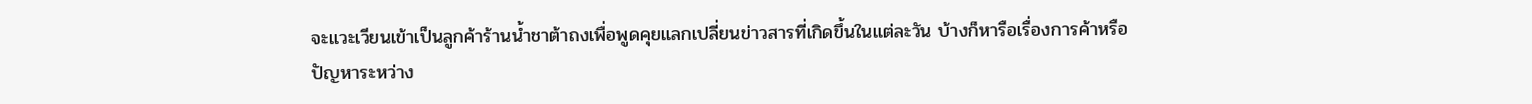จะแวะเวียนเข้าเป็นลูกค้าร้านน้ำชาต้าถงเพื่อพูดคุยแลกเปลี่ยนข่าวสารที่เกิดขึ้นในแต่ละวัน บ้างก็หารือเรื่องการค้าหรือปัญหาระหว่าง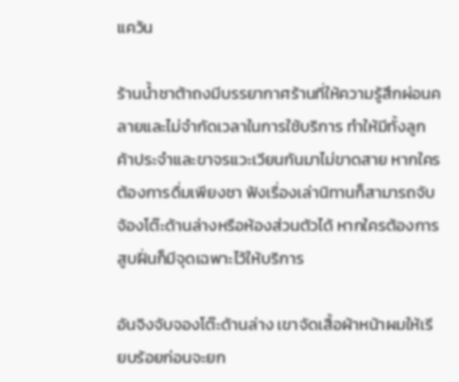แคว้น

ร้านน้ำชาต้าถงมีบรรยากาศร้านที่ให้ความรู้สึกผ่อนคลายและไม่จำกัดเวลาในการใช้บริการ ทำให้มีทั้งลูกค้าประจำและขาจรแวะเวียนกันมาไม่ขาดสาย หากใครต้องการดื่มเพียงชา ฟังเรื่องเล่านิทานก็สามารถจับจ้องโต๊ะด้านล่างหรือห้องส่วนตัวได้ หากใครต้องการสูบฝิ่นก็มีจุดเฉพาะไว้ให้บริการ

อันจิงจับจองโต๊ะด้านล่าง เขาจัดเสื้อผ้าหน้าผมให้เรียบร้อยก่อนจะยก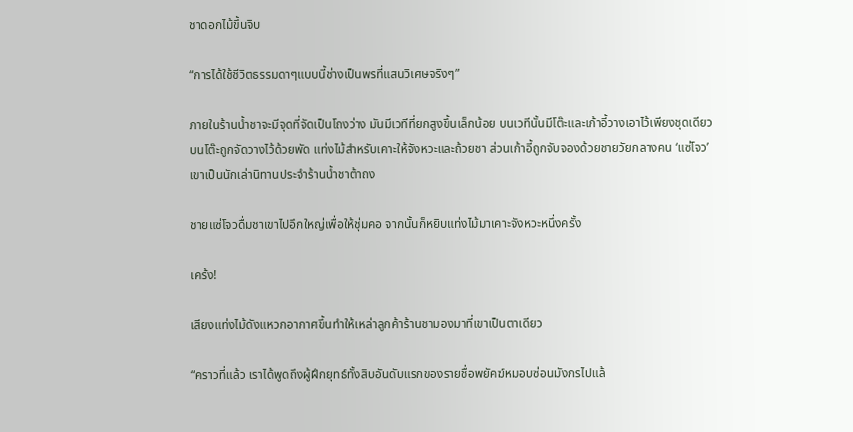ชาดอกไม้ขึ้นจิบ

“การได้ใช้ชีวิตธรรมดาๆแบบนี้ช่างเป็นพรที่แสนวิเศษจริงๆ”

ภายในร้านน้ำชาจะมีจุดที่จัดเป็นโถงว่าง มันมีเวทีที่ยกสูงขึ้นเล็กน้อย บนเวทีนั้นมีโต๊ะและเก้าอี้วางเอาไว้เพียงชุดเดียว บนโต๊ะถูกจัดวางไว้ด้วยพัด แท่งไม้สำหรับเคาะให้จังหวะและถ้วยชา ส่วนเก้าอี้ถูกจับจองด้วยชายวัยกลางคน ‘แซ่โจว’เขาเป็นนักเล่านิทานประจำร้านน้ำชาต้าถง

ชายแซ่โจวดื่มชาเขาไปอึกใหญ่เพื่อให้ชุ่มคอ จากนั้นก็หยิบแท่งไม้มาเคาะจังหวะหนึ่งครั้ง

เคร้ง!

เสียงแท่งไม้ดังแหวกอากาศขึ้นทำให้เหล่าลูกค้าร้านชามองมาที่เขาเป็นตาเดียว

“คราวที่แล้ว เราได้พูดถึงผู้ฝึกยุทธ์ทั้งสิบอันดับแรกของรายชื่อพยัคฆ์หมอบซ่อนมังกรไปแล้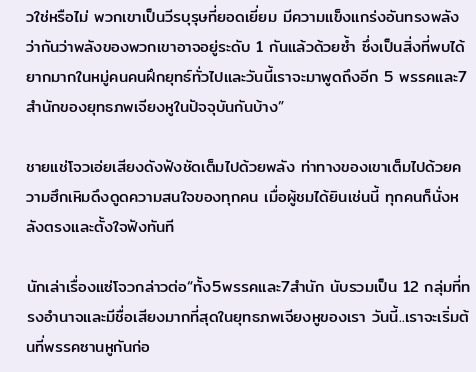วใช่หรือไม่ พวกเขาเป็นวีรบุรุษที่ยอดเยี่ยม มีความแข็งแกร่งอันทรงพลัง ว่ากันว่าพลังของพวกเขาอาจอยู่ระดับ 1 กันแล้วด้วยซ้ำ ซึ่งเป็นสิ่งที่พบได้ยากมากในหมู่คนคนฝึกยุทธ์ทั่วไปและวันนี้เราจะมาพูดถึงอีก 5 พรรคและ7สำนักของยุทธภพเจียงหูในปัจจุบันกันบ้าง”

ชายแช่โจวเอ่ยเสียงดังฟังชัดเต็มไปด้วยพลัง ท่าทางของเขาเต็มไปด้วยความฮึกเหิมดึงดูดความสนใจของทุกคน เมื่อผู้ชมได้ยินเช่นนี้ ทุกคนก็นั่งหลังตรงและตั้งใจฟังทันที

นักเล่าเรื่องแซ่โจวกล่าวต่อ“ทั้ง5พรรคและ7สำนัก นับรวมเป็น 12 กลุ่มที่ทรงอำนาจและมีชื่อเสียงมากที่สุดในยุทธภพเจียงหูของเรา วันนี้..เราจะเริ่มต้นที่พรรคซานหูกันก่อ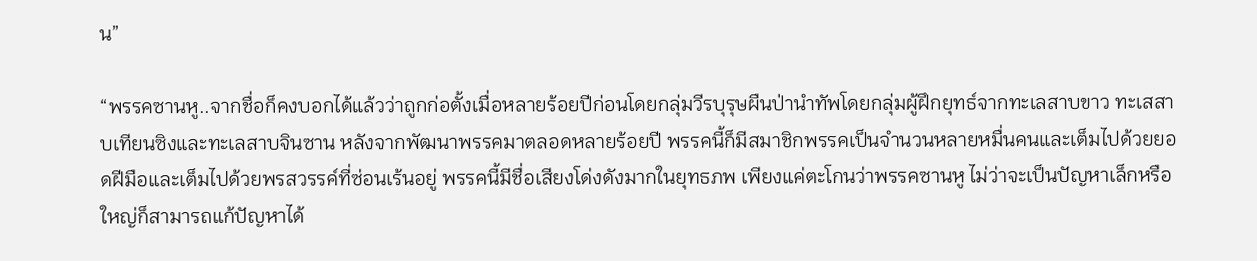น”

“พรรคซานหู..จากชื่อก็คงบอกได้แล้วว่าถูกก่อตั้งเมื่อหลายร้อยปีก่อนโดยกลุ่มวีรบุรุษผืนป่านำทัพโดยกลุ่มผู้ฝึกยุทธ์จากทะเลสาบขาว ทะเสสาบเทียนซิงและทะเลสาบจินซาน หลังจากพัฒนาพรรคมาตลอดหลายร้อยปี พรรคนี้ก็มีสมาชิกพรรคเป็นจำนวนหลายหมื่นคนและเต็มไปด้วยยอดฝีมือและเต็มไปด้วยพรสวรรค์ที่ซ่อนเร้นอยู่ พรรคนี้มีชื่อเสียงโด่งดังมากในยุทธภพ เพียงแค่ตะโกนว่าพรรคซานหู ไม่ว่าจะเป็นปัญหาเล็กหรือใหญ่ก็สามารถแก้ปัญหาได้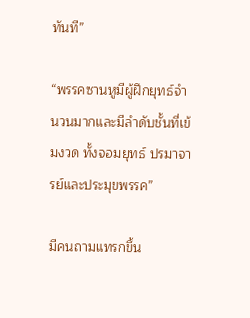ทันที”

“พรรคซานหูมีผู้ฝึกยุทธ์จำนวนมากและมีลำดับชั้นที่เข้มงวด ทั้งจอมยุทธ์ ปรมาจารย์และประมุขพรรค”

มีคนถามแทรกขึ้น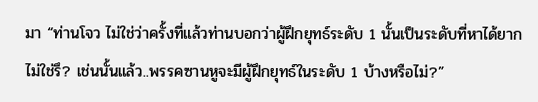มา “ท่านโจว ไม่ใช่ว่าครั้งที่แล้วท่านบอกว่าผู้ฝึกยุทธ์ระดับ 1 นั้นเป็นระดับที่หาได้ยากไม่ใช่รึ? เช่นนั้นแล้ว..พรรคซานหูจะมีผู้ฝึกยุทธ์ในระดับ 1 บ้างหรือไม่?”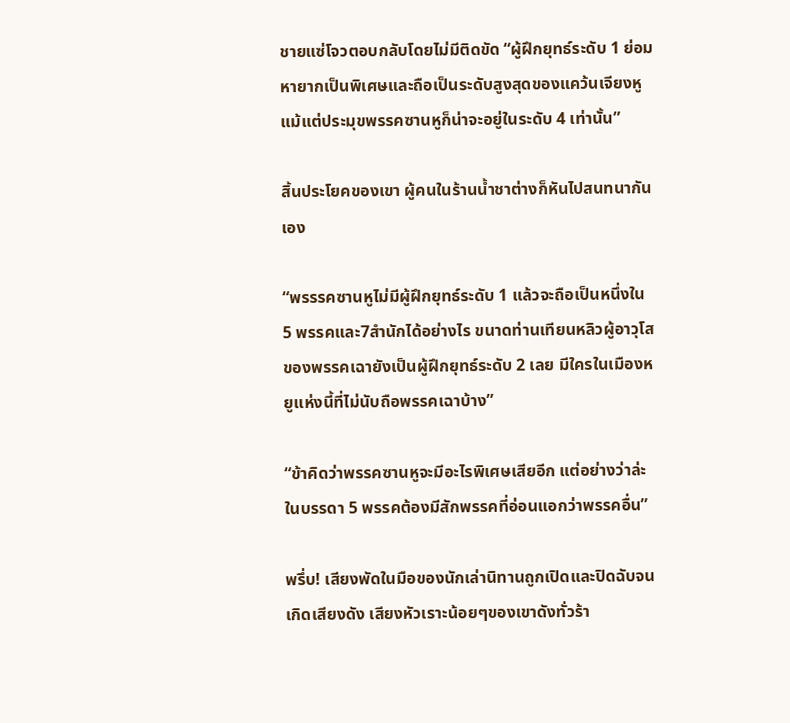ชายแซ่โจวตอบกลับโดยไม่มีติดขัด “ผู้ฝึกยุทธ์ระดับ 1 ย่อมหายากเป็นพิเศษและถือเป็นระดับสูงสุดของแคว้นเจียงหู แม้แต่ประมุขพรรคซานหูก็น่าจะอยู่ในระดับ 4 เท่านั้น”

สิ้นประโยคของเขา ผู้คนในร้านน้ำชาต่างก็หันไปสนทนากันเอง

“พรรรคซานหูไม่มีผู้ฝึกยุทธ์ระดับ 1 แล้วจะถือเป็นหนึ่งใน 5 พรรคและ7สำนักได้อย่างไร ขนาดท่านเทียนหลิวผู้อาวุโสของพรรคเฉายังเป็นผู้ฝึกยุทธ์ระดับ 2 เลย มีใครในเมืองหยูแห่งนี้ที่ไม่นับถือพรรคเฉาบ้าง”

“ข้าคิดว่าพรรคซานหูจะมีอะไรพิเศษเสียอีก แต่อย่างว่าล่ะในบรรดา 5 พรรคต้องมีสักพรรคที่อ่อนแอกว่าพรรคอื่น”

พรึ่บ! เสียงพัดในมือของนักเล่านิทานถูกเปิดและปิดฉับจนเกิดเสียงดัง เสียงหัวเราะน้อยๆของเขาดังทั่วร้า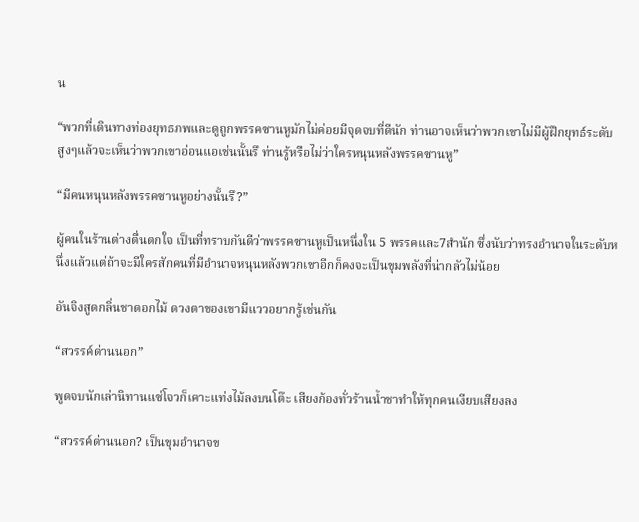น

“พวกที่เดินทางท่องยุทธภพและดูถูกพรรคซานหูมักไม่ค่อยมีจุดจบที่ดีนัก ท่านอาจเห็นว่าพวกเขาไม่มีผู้ฝึกยุทธ์ระดับสูงๆแล้วจะเห็นว่าพวกเขาอ่อนแอเช่นนั้นรึ ท่านรู้หรือไม่ว่าใครหนุนหลังพรรคซานหู”

“มีคนหนุนหลังพรรคซานหูอย่างนั้นรึ?”

ผู้คนในร้านต่างตื่นตกใจ เป็นที่ทราบกันดีว่าพรรคซานหูเป็นหนึ่งใน 5 พรรคและ7สำนัก ซึ่งนับว่าทรงอำนาจในระดับหนึ่งแล้วแต่ถ้าจะมีใครสักคนที่มีอำนาจหนุนหลังพวกเขาอีกก็คงจะเป็นขุมพลังที่น่ากลัวไม่น้อย

อันจิงสูดกลิ่นชาดอกไม้ ดวงตาของเขามีแววอยากรู้เช่นกัน

“สวรรค์ด่านนอก”

พูดจบนักเล่านิทานแซ่โจวก็เคาะแท่งไม้ลงบนโต๊ะ เสียงก้องทั่วร้านน้ำชาทำให้ทุกคนเงียบเสียงลง

“สวรรค์ด่านนอก? เป็นขุมอำนาจข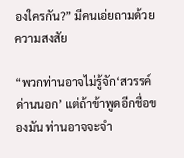องใครกัน?” มีคนเอ่ยถามด้วยความสงสัย

“พวกท่านอาจไม่รู้จัก‘สวรรค์ด่านนอก’ แต่ถ้าข้าพูดอีกชื่อของมัน ท่านอาจจะจำ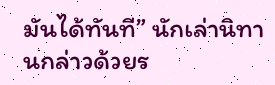มันได้ทันที” นักเล่านิทานกล่าวด้วยร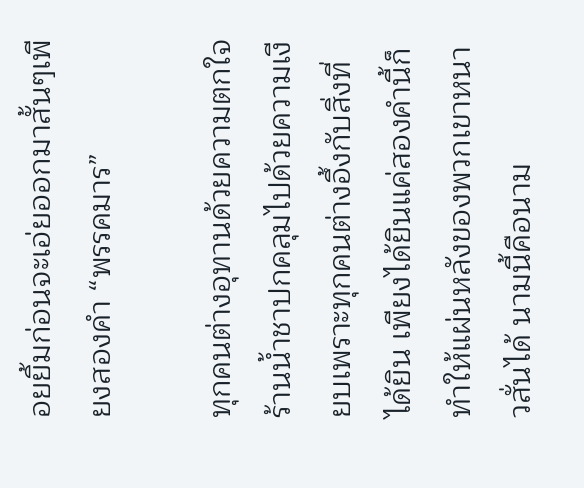อยยิ้มก่อนจะเอ่ยออกมาสั้นๆเพียงสองคำ “พรรคมาร”

ทุกคนต่างอุทานด้วยความตกใจ ร้านน้ำชาปกคลุมไปด้วยความเงียบเพราะทุกคนต่างอึ้งกับสิ่งที่ได้ยิน เพียงได้ยินแค่สองคำนี้ก็ทำให้แผ่นหลังของพวกเขาหนาวสั่นได้ นามนี้คือนาม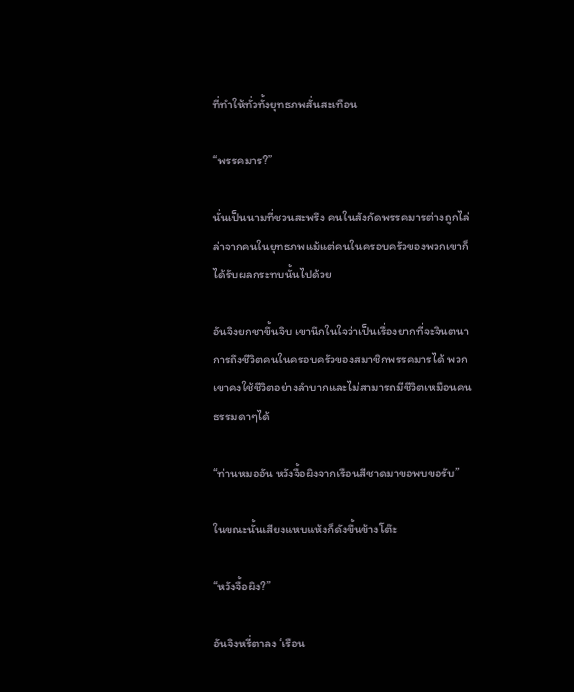ที่ทำให้ทั่วทั้งยุทธภพสั่นสะเทือน

“พรรคมาร?”

นั่นเป็นนามที่ชวนสะพรึง คนในสังกัดพรรคมารต่างถูกไล่ล่าจากคนในยุทธภพแม้แต่คนในครอบครัวของพวกเขาก็ได้รับผลกระทบนั้นไปด้วย

อันจิงยกชาขึ้นจิบ เขานึกในใจว่าเป็นเรื่องยากที่จะจินตนาการถึงชีวิตคนในครอบครัวของสมาชิกพรรคมารได้ พวกเขาคงใช้ชีวิตอย่างลำบากและไม่สามารถมีชีวิตเหมือนคนธรรมดาๆได้

“ท่านหมออัน หวังจื้อผิงจากเรือนสีชาดมาขอพบขอรับ”

ในขณะนั้นเสียงแหบแห้งก็ดังขึ้นข้างโต๊ะ

“หวังจื้อผิง?”

อันจิงหรี่ตาลง ‘เรือน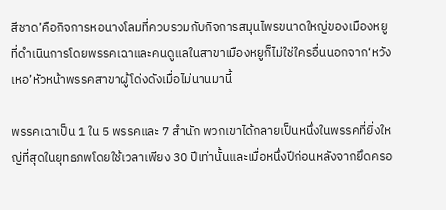สีชาด’คือกิจการหอนางโลมที่ควบรวมกับกิจการสมุนไพรขนาดใหญ่ของเมืองหยูที่ดำเนินการโดยพรรคเฉาและคนดูแลในสาขาเมืองหยูก็ไม่ใช่ใครอื่นนอกจาก‘หวังเหอ’หัวหน้าพรรคสาขาผู้โด่งดังเมื่อไม่นานมานี้

พรรคเฉาเป็น 1 ใน 5 พรรคและ 7 สำนัก พวกเขาได้กลายเป็นหนึ่งในพรรคที่ยิ่งใหญ่ที่สุดในยุทธภพโดยใช้เวลาเพียง 30 ปีเท่านั้นและเมื่อหนึ่งปีก่อนหลังจากยึดครอ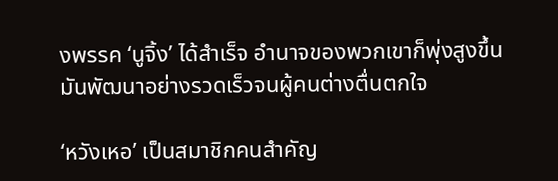งพรรค ‘นูจิ้ง’ ได้สำเร็จ อำนาจของพวกเขาก็พุ่งสูงขึ้น มันพัฒนาอย่างรวดเร็วจนผู้คนต่างตื่นตกใจ

‘หวังเหอ’ เป็นสมาชิกคนสำคัญ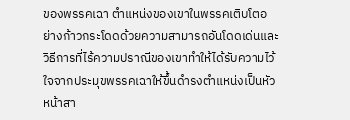ของพรรคเฉา ตำแหน่งของเขาในพรรคเติบโตอย่างก้าวกระโดดด้วยความสามารถอันโดดเด่นและวิธีการที่ไร้ความปราณีของเขาทำให้ได้รับความไว้ใจจากประมุขพรรคเฉาให้ขึ้นดำรงตำแหน่งเป็นหัวหน้าสา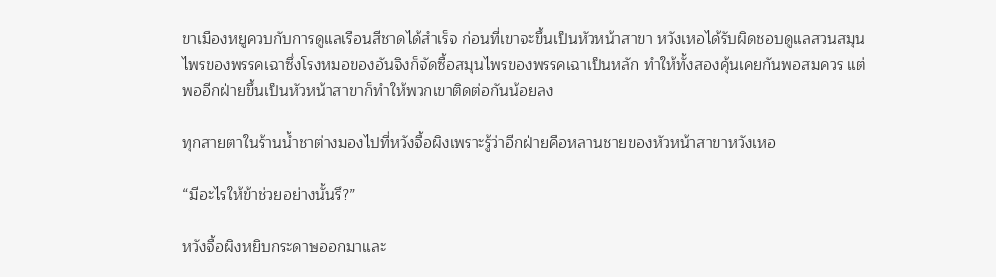ขาเมืองหยูควบกับการดูแลเรือนสีชาดได้สำเร็จ ก่อนที่เขาจะขึ้นเป็นหัวหน้าสาขา หวังเหอได้รับผิดชอบดูแลสวนสมุนไพรของพรรคเฉาซึ่งโรงหมอของอันจิงก็จัดซื้อสมุนไพรของพรรคเฉาเป็นหลัก ทำให้ทั้งสองคุ้นเคยกันพอสมควร แต่พออีกฝ่ายขึ้นเป็นหัวหน้าสาขาก็ทำให้พวกเขาติดต่อกันน้อยลง

ทุกสายตาในร้านน้ำชาต่างมองไปที่หวังจื้อผิงเพราะรู้ว่าอีกฝ่ายคือหลานชายของหัวหน้าสาขาหวังเหอ

“มีอะไรให้ข้าช่วยอย่างนั้นรึ?”

หวังจื้อผิงหยิบกระดาษออกมาและ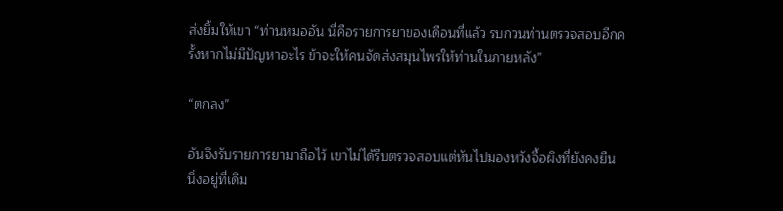ส่งยิ้มให้เขา “ท่านหมออัน นี่คือรายการยาของเดือนที่แล้ว รบกวนท่านตรวจสอบอีกครั้งหากไม่มีปัญหาอะไร ข้าจะให้คนจัดส่งสมุนไพรให้ท่านในภายหลัง”

“ตกลง”

อันจิงรับรายการยามาถือไว้ เขาไม่ได้รีบตรวจสอบแต่หันไปมองหวังจื้อผิงที่ยังคงยืนนิ่งอยู่ที่เดิม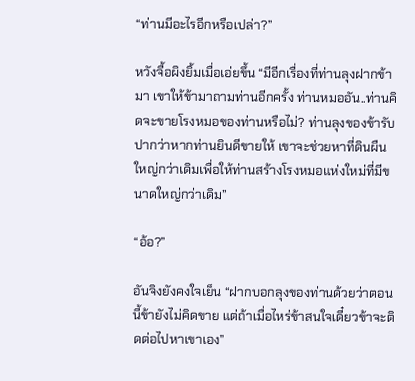“ท่านมีอะไรอีกหรือเปล่า?”

หวังจื้อผิงยิ้มเมื่อเอ่ยขึ้น “มีอีกเรื่องที่ท่านลุงฝากข้ามา เขาให้ข้ามาถามท่านอีกครั้ง ท่านหมออัน..ท่านคิดจะขายโรงหมอของท่านหรือไม่? ท่านลุงของข้ารับปากว่าหากท่านยินดีขายให้ เขาจะช่วยหาที่ดินผืนใหญ่กว่าเดิมเพื่อให้ท่านสร้างโรงหมอแห่งใหม่ที่มีขนาดใหญ่กว่าเดิม”

“อ้อ?”

อันจิงยังคงใจเย็น “ฝากบอกลุงของท่านด้วยว่าตอนนี้ข้ายังไม่คิดขาย แต่ถ้าเมื่อไหร่ข้าสนใจเดี๋ยวข้าจะติดต่อไปหาเขาเอง”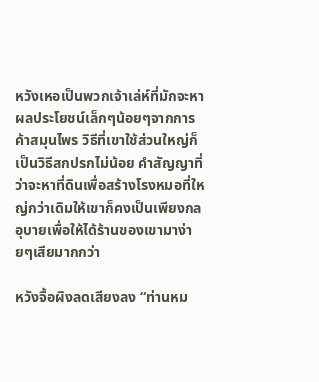หวังเหอเป็นพวกเจ้าเล่ห์ที่มักจะหาผลประโยชน์เล็กๆน้อยๆจากการค้าสมุนไพร วิธีที่เขาใช้ส่วนใหญ่ก็เป็นวิธีสกปรกไม่น้อย คำสัญญาที่ว่าจะหาที่ดินเพื่อสร้างโรงหมอที่ใหญ่กว่าเดิมให้เขาก็คงเป็นเพียงกลอุบายเพื่อให้ได้ร้านของเขามาง่ายๆเสียมากกว่า

หวังจื้อผิงลดเสียงลง “ท่านหม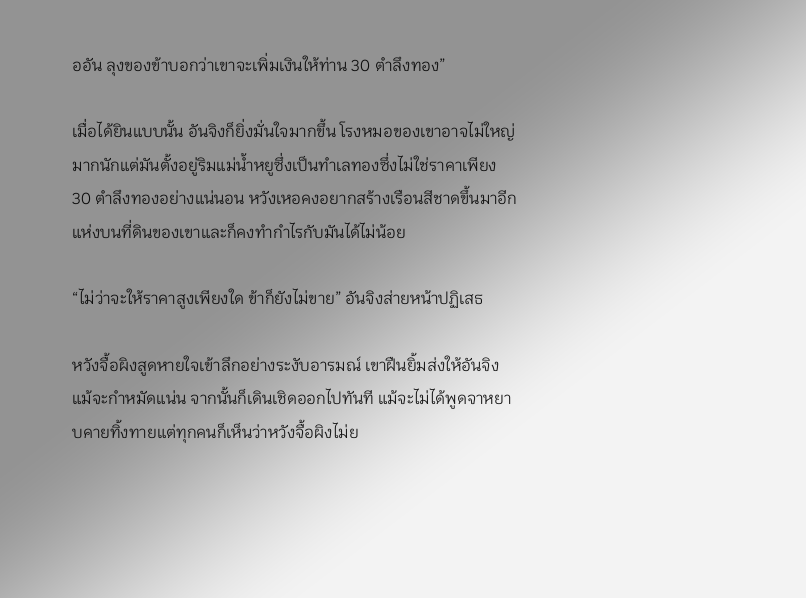ออัน ลุงของข้าบอกว่าเขาจะเพิ่มเงินให้ท่าน 30 ตำลึงทอง”

เมื่อได้ยินแบบนั้น อันจิงก็ยิ่งมั่นใจมากขึ้น โรงหมอของเขาอาจไม่ใหญ่มากนักแต่มันตั้งอยู่ริมแม่น้ำหยูซึ่งเป็นทำเลทองซึ่งไม่ใช่ราคาเพียง 30 ตำลึงทองอย่างแน่นอน หวังเหอคงอยากสร้างเรือนสีชาดขึ้นมาอีกแห่งบนที่ดินของเขาและก็คงทำกำไรกับมันได้ไม่น้อย

“ไม่ว่าจะให้ราคาสูงเพียงใด ข้าก็ยังไม่ขาย” อันจิงส่ายหน้าปฏิเสธ

หวังจื้อผิงสูดหายใจเข้าลึกอย่างระงับอารมณ์ เขาฝืนยิ้มส่งให้อันจิงแม้จะกำหมัดแน่น จากนั้นก็เดินเชิดออกไปทันที แม้จะไม่ได้พูดจาหยาบคายทิ้งทายแต่ทุกคนก็เห็นว่าหวังจื้อผิงไม่ย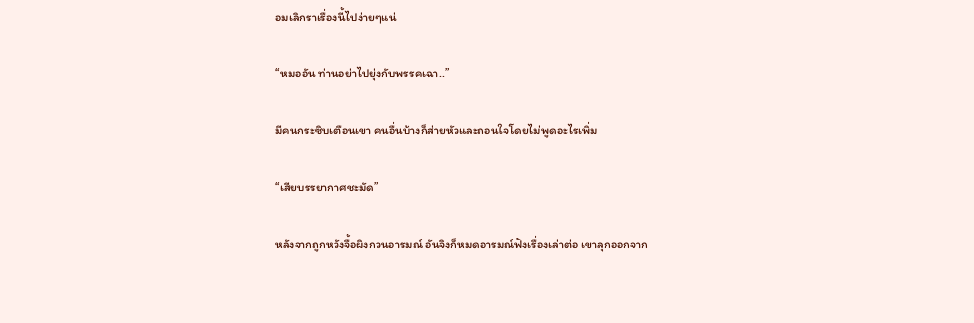อมเลิกราเรื่องนี้ไปง่ายๆแน่

“หมออัน ท่านอย่าไปยุ่งกับพรรคเฉา..”

มีคนกระซิบเตือนเขา คนอื่นบ้างก็ส่ายหัวและถอนใจโดยไม่พูดอะไรเพิ่ม

“เสียบรรยากาศชะมัด”

หลังจากถูกหวังจื้อผิงกวนอารมณ์ อันจิงก็หมดอารมณ์ฟังเรื่องเล่าต่อ เขาลุกออกจาก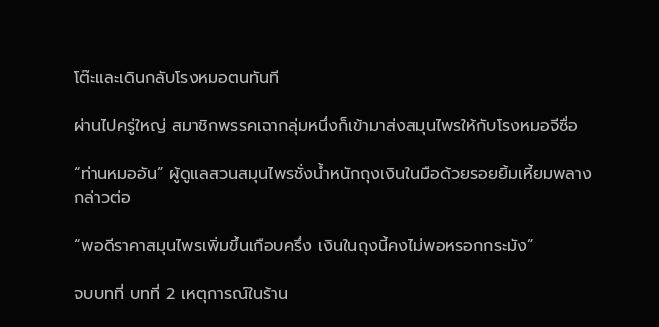โต๊ะและเดินกลับโรงหมอตนทันที

ผ่านไปครู่ใหญ่ สมาชิกพรรคเฉากลุ่มหนึ่งก็เข้ามาส่งสมุนไพรให้กับโรงหมอจีซื่อ

“ท่านหมออัน” ผู้ดูแลสวนสมุนไพรชั่งน้ำหนักถุงเงินในมือด้วยรอยยิ้มเหี้ยมพลางกล่าวต่อ

“พอดีราคาสมุนไพรเพิ่มขึ้นเกือบครึ่ง เงินในถุงนี้คงไม่พอหรอกกระมัง”

จบบทที่ บทที่ 2 เหตุการณ์ในร้าน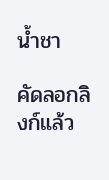น้ำชา

คัดลอกลิงก์แล้ว